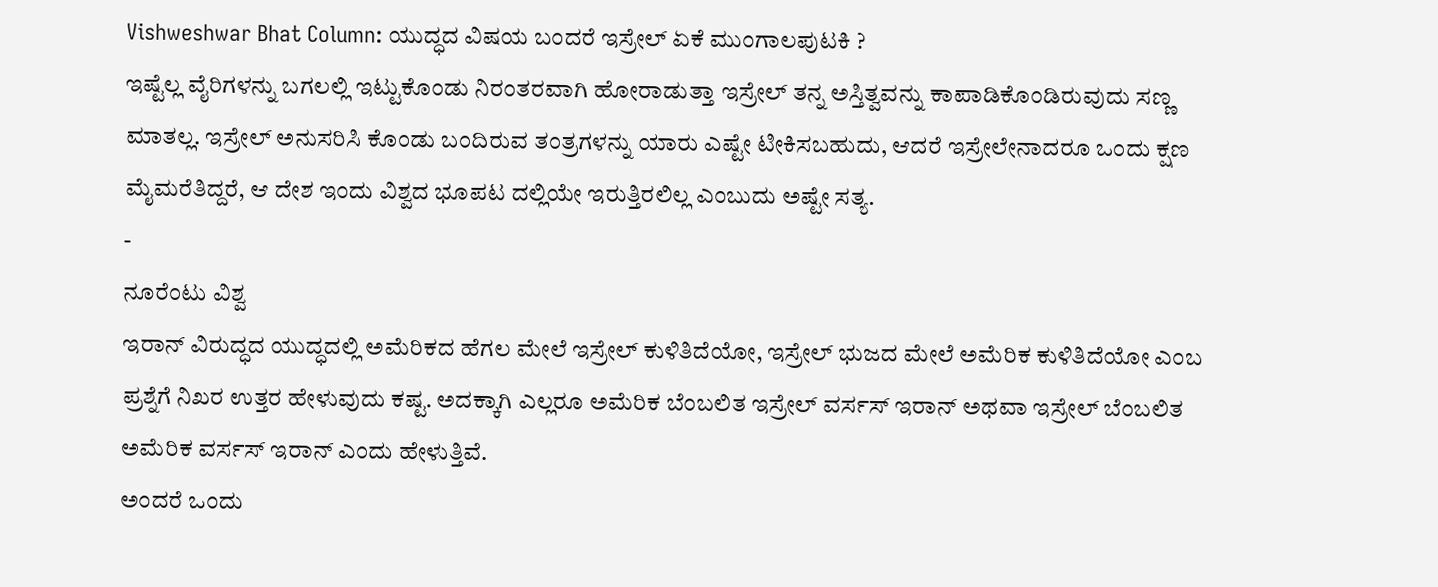Vishweshwar Bhat Column: ಯುದ್ಧದ ವಿಷಯ ಬಂದರೆ ಇಸ್ರೇಲ್ ಏಕೆ ಮುಂಗಾಲಪುಟಕಿ ?
ಇಷ್ಟೆಲ್ಲ ವೈರಿಗಳನ್ನು ಬಗಲಲ್ಲಿ ಇಟ್ಟುಕೊಂಡು ನಿರಂತರವಾಗಿ ಹೋರಾಡುತ್ತಾ ಇಸ್ರೇಲ್ ತನ್ನ ಅಸ್ತಿತ್ವವನ್ನು ಕಾಪಾಡಿಕೊಂಡಿರುವುದು ಸಣ್ಣ ಮಾತಲ್ಲ. ಇಸ್ರೇಲ್ ಅನುಸರಿಸಿ ಕೊಂಡು ಬಂದಿರುವ ತಂತ್ರಗಳನ್ನು ಯಾರು ಎಷ್ಟೇ ಟೀಕಿಸಬಹುದು, ಆದರೆ ಇಸ್ರೇಲೇನಾದರೂ ಒಂದು ಕ್ಷಣ ಮೈಮರೆತಿದ್ದರೆ, ಆ ದೇಶ ಇಂದು ವಿಶ್ವದ ಭೂಪಟ ದಲ್ಲಿಯೇ ಇರುತ್ತಿರಲಿಲ್ಲ ಎಂಬುದು ಅಷ್ಟೇ ಸತ್ಯ.
-
ನೂರೆಂಟು ವಿಶ್ವ
ಇರಾನ್ ವಿರುದ್ಧದ ಯುದ್ಧದಲ್ಲಿ ಅಮೆರಿಕದ ಹೆಗಲ ಮೇಲೆ ಇಸ್ರೇಲ್ ಕುಳಿತಿದೆಯೋ, ಇಸ್ರೇಲ್ ಭುಜದ ಮೇಲೆ ಅಮೆರಿಕ ಕುಳಿತಿದೆಯೋ ಎಂಬ ಪ್ರಶ್ನೆಗೆ ನಿಖರ ಉತ್ತರ ಹೇಳುವುದು ಕಷ್ಟ. ಅದಕ್ಕಾಗಿ ಎಲ್ಲರೂ ಅಮೆರಿಕ ಬೆಂಬಲಿತ ಇಸ್ರೇಲ್ ವರ್ಸಸ್ ಇರಾನ್ ಅಥವಾ ಇಸ್ರೇಲ್ ಬೆಂಬಲಿತ ಅಮೆರಿಕ ವರ್ಸಸ್ ಇರಾನ್ ಎಂದು ಹೇಳುತ್ತಿವೆ.
ಅಂದರೆ ಒಂದು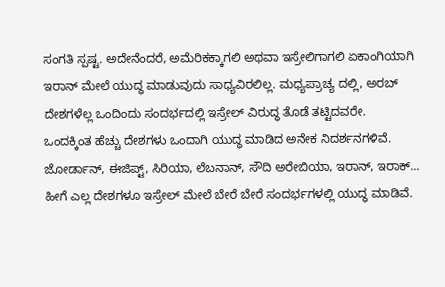ಸಂಗತಿ ಸ್ಪಷ್ಟ. ಅದೇನೆಂದರೆ, ಅಮೆರಿಕಕ್ಕಾಗಲಿ ಅಥವಾ ಇಸ್ರೇಲಿಗಾಗಲಿ ಏಕಾಂಗಿಯಾಗಿ ಇರಾನ್ ಮೇಲೆ ಯುದ್ಧ ಮಾಡುವುದು ಸಾಧ್ಯವಿರಲಿಲ್ಲ. ಮಧ್ಯಪ್ರಾಚ್ಯ ದಲ್ಲಿ, ಅರಬ್ ದೇಶಗಳೆಲ್ಲ ಒಂದಿಂದು ಸಂದರ್ಭದಲ್ಲಿ ಇಸ್ರೇಲ್ ವಿರುದ್ಧ ತೊಡೆ ತಟ್ಟಿದವರೇ.
ಒಂದಕ್ಕಿಂತ ಹೆಚ್ಚು ದೇಶಗಳು ಒಂದಾಗಿ ಯುದ್ಧ ಮಾಡಿದ ಅನೇಕ ನಿದರ್ಶನಗಳಿವೆ. ಜೋರ್ಡಾನ್, ಈಜಿಪ್ಟ್, ಸಿರಿಯಾ, ಲೆಬನಾನ್, ಸೌದಿ ಅರೇಬಿಯಾ, ಇರಾನ್, ಇರಾಕ್... ಹೀಗೆ ಎಲ್ಲ ದೇಶಗಳೂ ಇಸ್ರೇಲ್ ಮೇಲೆ ಬೇರೆ ಬೇರೆ ಸಂದರ್ಭಗಳಲ್ಲಿ ಯುದ್ಧ ಮಾಡಿವೆ.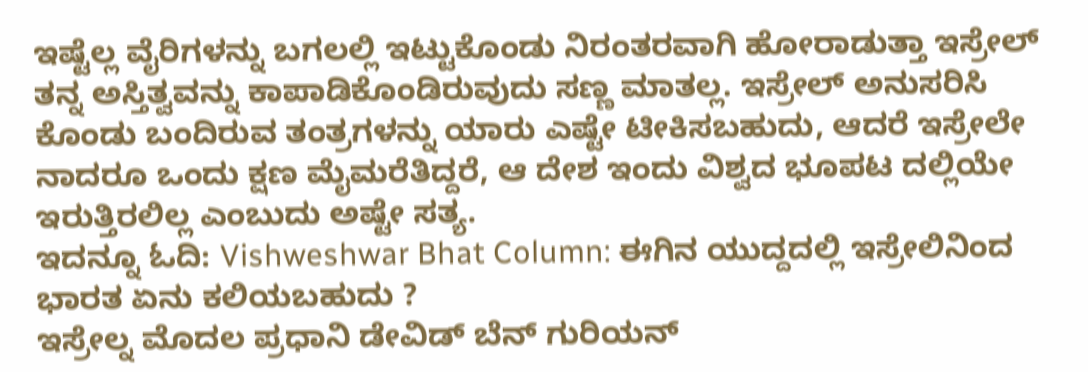ಇಷ್ಟೆಲ್ಲ ವೈರಿಗಳನ್ನು ಬಗಲಲ್ಲಿ ಇಟ್ಟುಕೊಂಡು ನಿರಂತರವಾಗಿ ಹೋರಾಡುತ್ತಾ ಇಸ್ರೇಲ್ ತನ್ನ ಅಸ್ತಿತ್ವವನ್ನು ಕಾಪಾಡಿಕೊಂಡಿರುವುದು ಸಣ್ಣ ಮಾತಲ್ಲ. ಇಸ್ರೇಲ್ ಅನುಸರಿಸಿ ಕೊಂಡು ಬಂದಿರುವ ತಂತ್ರಗಳನ್ನು ಯಾರು ಎಷ್ಟೇ ಟೀಕಿಸಬಹುದು, ಆದರೆ ಇಸ್ರೇಲೇ ನಾದರೂ ಒಂದು ಕ್ಷಣ ಮೈಮರೆತಿದ್ದರೆ, ಆ ದೇಶ ಇಂದು ವಿಶ್ವದ ಭೂಪಟ ದಲ್ಲಿಯೇ ಇರುತ್ತಿರಲಿಲ್ಲ ಎಂಬುದು ಅಷ್ಟೇ ಸತ್ಯ.
ಇದನ್ನೂ ಓದಿ: Vishweshwar Bhat Column: ಈಗಿನ ಯುದ್ದದಲ್ಲಿ ಇಸ್ರೇಲಿನಿಂದ ಭಾರತ ಏನು ಕಲಿಯಬಹುದು ?
ಇಸ್ರೇಲ್ನ ಮೊದಲ ಪ್ರಧಾನಿ ಡೇವಿಡ್ ಬೆನ್ ಗುರಿಯನ್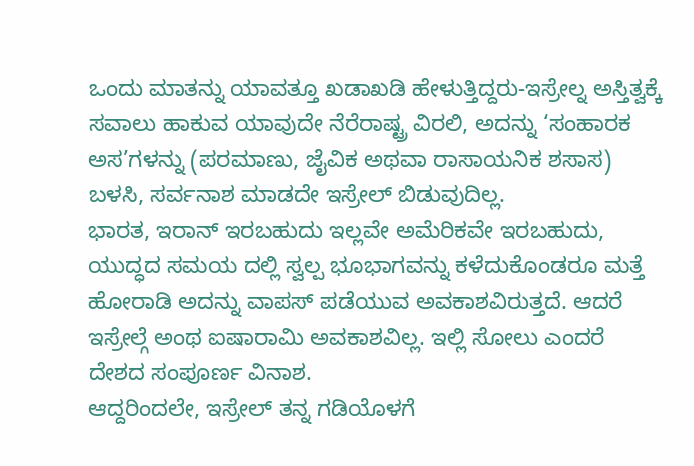ಒಂದು ಮಾತನ್ನು ಯಾವತ್ತೂ ಖಡಾಖಡಿ ಹೇಳುತ್ತಿದ್ದರು-ಇಸ್ರೇಲ್ನ ಅಸ್ತಿತ್ವಕ್ಕೆ ಸವಾಲು ಹಾಕುವ ಯಾವುದೇ ನೆರೆರಾಷ್ಟ್ರ ವಿರಲಿ, ಅದನ್ನು ‘ಸಂಹಾರಕ ಅಸ’ಗಳನ್ನು (ಪರಮಾಣು, ಜೈವಿಕ ಅಥವಾ ರಾಸಾಯನಿಕ ಶಸಾಸ) ಬಳಸಿ, ಸರ್ವನಾಶ ಮಾಡದೇ ಇಸ್ರೇಲ್ ಬಿಡುವುದಿಲ್ಲ.
ಭಾರತ, ಇರಾನ್ ಇರಬಹುದು ಇಲ್ಲವೇ ಅಮೆರಿಕವೇ ಇರಬಹುದು, ಯುದ್ಧದ ಸಮಯ ದಲ್ಲಿ ಸ್ವಲ್ಪ ಭೂಭಾಗವನ್ನು ಕಳೆದುಕೊಂಡರೂ ಮತ್ತೆ ಹೋರಾಡಿ ಅದನ್ನು ವಾಪಸ್ ಪಡೆಯುವ ಅವಕಾಶವಿರುತ್ತದೆ. ಆದರೆ ಇಸ್ರೇಲ್ಗೆ ಅಂಥ ಐಷಾರಾಮಿ ಅವಕಾಶವಿಲ್ಲ. ಇಲ್ಲಿ ಸೋಲು ಎಂದರೆ ದೇಶದ ಸಂಪೂರ್ಣ ವಿನಾಶ.
ಆದ್ದರಿಂದಲೇ, ಇಸ್ರೇಲ್ ತನ್ನ ಗಡಿಯೊಳಗೆ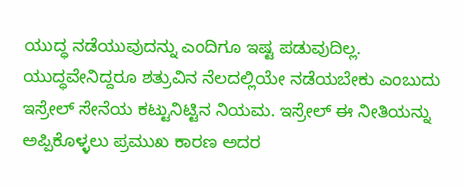ಯುದ್ಧ ನಡೆಯುವುದನ್ನು ಎಂದಿಗೂ ಇಷ್ಟ ಪಡುವುದಿಲ್ಲ. ಯುದ್ಧವೇನಿದ್ದರೂ ಶತ್ರುವಿನ ನೆಲದಲ್ಲಿಯೇ ನಡೆಯಬೇಕು ಎಂಬುದು ಇಸ್ರೇಲ್ ಸೇನೆಯ ಕಟ್ಟುನಿಟ್ಟಿನ ನಿಯಮ. ಇಸ್ರೇಲ್ ಈ ನೀತಿಯನ್ನು ಅಪ್ಪಿಕೊಳ್ಳಲು ಪ್ರಮುಖ ಕಾರಣ ಅದರ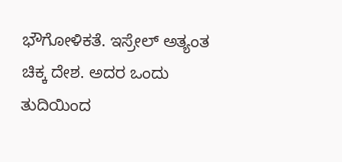ಭೌಗೋಳಿಕತೆ. ಇಸ್ರೇಲ್ ಅತ್ಯಂತ ಚಿಕ್ಕ ದೇಶ. ಅದರ ಒಂದು ತುದಿಯಿಂದ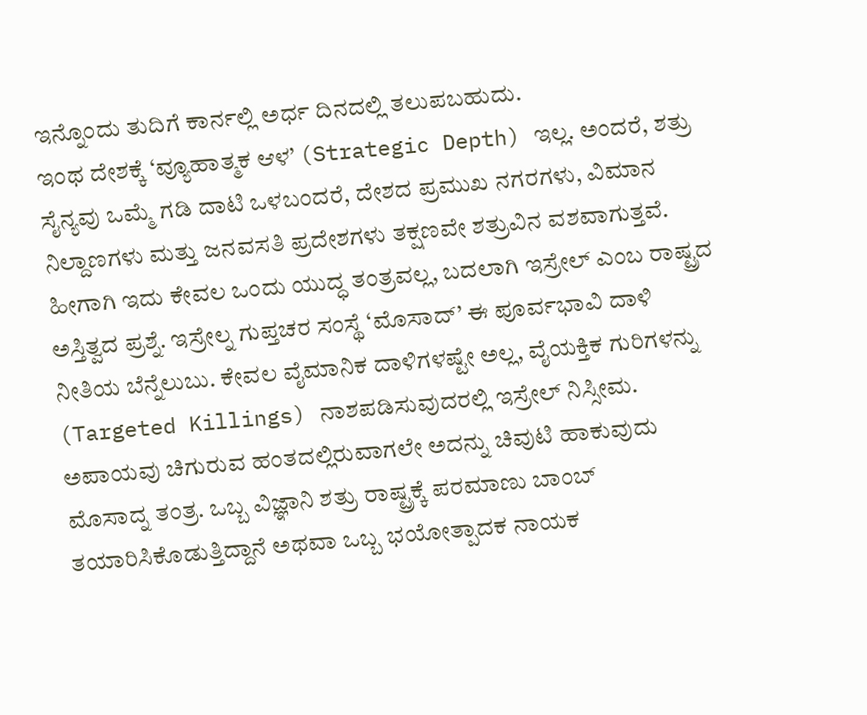ಇನ್ನೊಂದು ತುದಿಗೆ ಕಾರ್ನಲ್ಲಿ ಅರ್ಧ ದಿನದಲ್ಲಿ ತಲುಪಬಹುದು.
ಇಂಥ ದೇಶಕ್ಕೆ ‘ವ್ಯೂಹಾತ್ಮಕ ಆಳ’ (Strategic Depth) ಇಲ್ಲ. ಅಂದರೆ, ಶತ್ರು ಸೈನ್ಯವು ಒಮ್ಮೆ ಗಡಿ ದಾಟಿ ಒಳಬಂದರೆ, ದೇಶದ ಪ್ರಮುಖ ನಗರಗಳು, ವಿಮಾನ ನಿಲ್ದಾಣಗಳು ಮತ್ತು ಜನವಸತಿ ಪ್ರದೇಶಗಳು ತಕ್ಷಣವೇ ಶತ್ರುವಿನ ವಶವಾಗುತ್ತವೆ.
ಹೀಗಾಗಿ ಇದು ಕೇವಲ ಒಂದು ಯುದ್ಧ ತಂತ್ರವಲ್ಲ, ಬದಲಾಗಿ ಇಸ್ರೇಲ್ ಎಂಬ ರಾಷ್ಟ್ರದ ಅಸ್ತಿತ್ವದ ಪ್ರಶ್ನೆ. ಇಸ್ರೇಲ್ನ ಗುಪ್ತಚರ ಸಂಸ್ಥೆ ‘ಮೊಸಾದ್’ ಈ ಪೂರ್ವಭಾವಿ ದಾಳಿ ನೀತಿಯ ಬೆನ್ನೆಲುಬು. ಕೇವಲ ವೈಮಾನಿಕ ದಾಳಿಗಳಷ್ಟೇ ಅಲ್ಲ, ವೈಯಕ್ತಿಕ ಗುರಿಗಳನ್ನು (Targeted Killings) ನಾಶಪಡಿಸುವುದರಲ್ಲಿ ಇಸ್ರೇಲ್ ನಿಸ್ಸೀಮ.
ಅಪಾಯವು ಚಿಗುರುವ ಹಂತದಲ್ಲಿರುವಾಗಲೇ ಅದನ್ನು ಚಿವುಟಿ ಹಾಕುವುದು ಮೊಸಾದ್ನ ತಂತ್ರ. ಒಬ್ಬ ವಿಜ್ಞಾನಿ ಶತ್ರು ರಾಷ್ಟ್ರಕ್ಕೆ ಪರಮಾಣು ಬಾಂಬ್ ತಯಾರಿಸಿಕೊಡುತ್ತಿದ್ದಾನೆ ಅಥವಾ ಒಬ್ಬ ಭಯೋತ್ಪಾದಕ ನಾಯಕ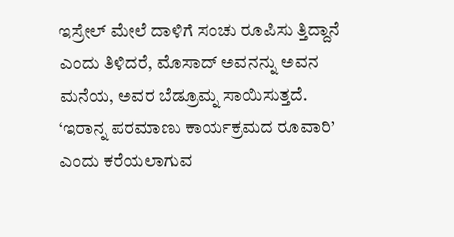ಇಸ್ರೇಲ್ ಮೇಲೆ ದಾಳಿಗೆ ಸಂಚು ರೂಪಿಸು ತ್ತಿದ್ದಾನೆ ಎಂದು ತಿಳಿದರೆ, ಮೊಸಾದ್ ಅವನನ್ನು ಅವನ ಮನೆಯ, ಅವರ ಬೆಡ್ರೂಮ್ನ ಸಾಯಿಸುತ್ತದೆ.
‘ಇರಾನ್ನ ಪರಮಾಣು ಕಾರ್ಯಕ್ರಮದ ರೂವಾರಿ’ ಎಂದು ಕರೆಯಲಾಗುವ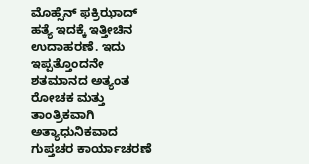ಮೊಹ್ಸೆನ್ ಫಕ್ರಿಝಾದ್ ಹತ್ಯೆ ಇದಕ್ಕೆ ಇತ್ತೀಚಿನ ಉದಾಹರಣೆ. ಇದು ಇಪ್ಪತ್ತೊಂದನೇ ಶತಮಾನದ ಅತ್ಯಂತ ರೋಚಕ ಮತ್ತು ತಾಂತ್ರಿಕವಾಗಿ ಅತ್ಯಾಧುನಿಕವಾದ ಗುಪ್ತಚರ ಕಾರ್ಯಾಚರಣೆ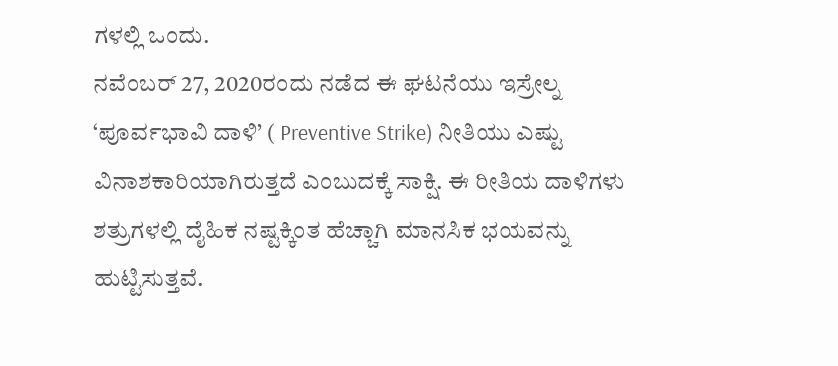ಗಳಲ್ಲಿ ಒಂದು.
ನವೆಂಬರ್ 27, 2020ರಂದು ನಡೆದ ಈ ಘಟನೆಯು ಇಸ್ರೇಲ್ನ ‘ಪೂರ್ವಭಾವಿ ದಾಳಿ’ ( Preventive Strike) ನೀತಿಯು ಎಷ್ಟು ವಿನಾಶಕಾರಿಯಾಗಿರುತ್ತದೆ ಎಂಬುದಕ್ಕೆ ಸಾಕ್ಷಿ. ಈ ರೀತಿಯ ದಾಳಿಗಳು ಶತ್ರುಗಳಲ್ಲಿ ದೈಹಿಕ ನಷ್ಟಕ್ಕಿಂತ ಹೆಚ್ಚಾಗಿ ಮಾನಸಿಕ ಭಯವನ್ನು ಹುಟ್ಟಿಸುತ್ತವೆ.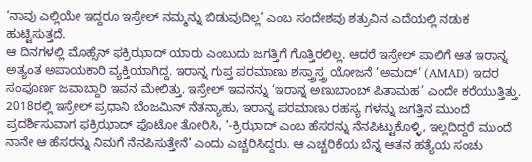‘ನಾವು ಎಲ್ಲಿಯೇ ಇದ್ದರೂ ಇಸ್ರೇಲ್ ನಮ್ಮನ್ನು ಬಿಡುವುದಿಲ್ಲ’ ಎಂಬ ಸಂದೇಶವು ಶತ್ರುವಿನ ಎದೆಯಲ್ಲಿ ನಡುಕ ಹುಟ್ಟಿಸುತ್ತದೆ.
ಆ ದಿನಗಳಲ್ಲಿ ಮೊಹ್ಸೆನ್ ಫಕ್ರಿಝಾದ್ ಯಾರು ಎಂಬುದು ಜಗತ್ತಿಗೆ ಗೊತ್ತಿರಲಿಲ್ಲ. ಆದರೆ ಇಸ್ರೇಲ್ ಪಾಲಿಗೆ ಆತ ಇರಾನ್ನ ಅತ್ಯಂತ ಅಪಾಯಕಾರಿ ವ್ಯಕ್ತಿಯಾಗಿದ್ದ. ಇರಾನ್ನ ಗುಪ್ತ ಪರಮಾಣು ಶಸ್ತ್ರಾಸ್ತ್ರ ಯೋಜನೆ ‘ಅಮದ್’ (AMAD) ಇದರ ಸಂಪೂರ್ಣ ಜವಾಬ್ದಾರಿ ಇವನ ಮೇಲಿತ್ತು. ಇಸ್ರೇಲ್ ಇವನನ್ನು ‘ಇರಾನ್ನ ಅಣುಬಾಂಬ್ ಪಿತಾಮಹ’ ಎಂದೇ ಕರೆಯುತ್ತಿತ್ತು.
2018ರಲ್ಲಿ ಇಸ್ರೇಲ್ ಪ್ರಧಾನಿ ಬೆಂಜಮಿನ್ ನೆತನ್ಯಾಹು, ಇರಾನ್ನ ಪರಮಾಣು ರಹಸ್ಯ ಗಳನ್ನು ಜಗತ್ತಿನ ಮುಂದೆ ಪ್ರದರ್ಶಿಸುವಾಗ ಫಕ್ರಿಝಾದ್ ಫೊಟೋ ತೋರಿಸಿ, ‘-ಕ್ರಿಝಾದ್ ಎಂಬ ಹೆಸರನ್ನು ನೆನಪಿಟ್ಟುಕೊಳ್ಳಿ, ಇಲ್ಲದಿದ್ದರೆ ಮುಂದೆ ನಾನೇ ಆ ಹೆಸರನ್ನು ನಿಮಗೆ ನೆನಪಿಸುತ್ತೇನೆ’ ಎಂದು ಎಚ್ಚರಿಸಿದ್ದರು. ಆ ಎಚ್ಚರಿಕೆಯ ಬೆನ್ನ ಆತನ ಹತ್ಯೆಯ ಸಂಚು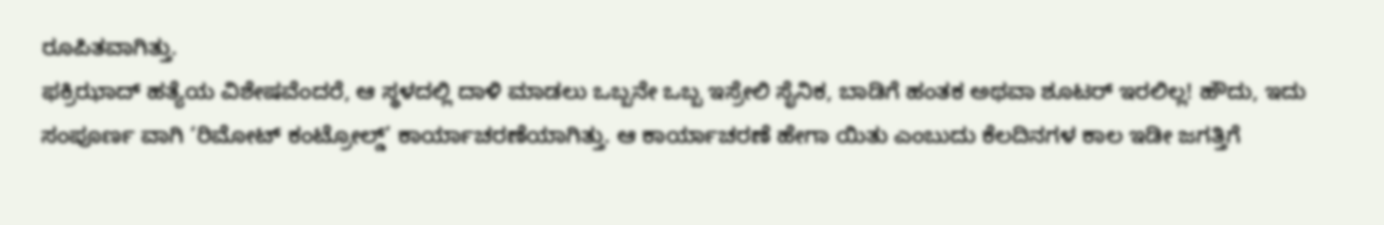ರೂಪಿತವಾಗಿತ್ತು.
ಫಕ್ರಿಝಾದ್ ಹತ್ಯೆಯ ವಿಶೇಷವೆಂದರೆ, ಆ ಸ್ಥಳದಲ್ಲಿ ದಾಳಿ ಮಾಡಲು ಒಬ್ಬನೇ ಒಬ್ಬ ಇಸ್ರೇಲಿ ಸೈನಿಕ, ಬಾಡಿಗೆ ಹಂತಕ ಅಥವಾ ಶೂಟರ್ ಇರಲಿಲ್ಲ! ಹೌದು, ಇದು ಸಂಪೂರ್ಣ ವಾಗಿ ‘ರಿಮೋಟ್ ಕಂಟ್ರೋಲ್ಡ್’ ಕಾರ್ಯಾಚರಣೆಯಾಗಿತ್ತು. ಆ ಕಾರ್ಯಾಚರಣೆ ಹೇಗಾ ಯಿತು ಎಂಬುದು ಕೆಲದಿನಗಳ ಕಾಲ ಇಡೀ ಜಗತ್ತಿಗೆ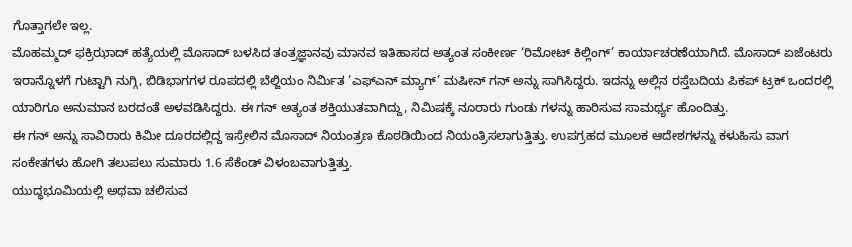ಗೊತ್ತಾಗಲೇ ಇಲ್ಲ.
ಮೊಹಮ್ಮದ್ ಫಕ್ರಿಝಾದ್ ಹತ್ಯೆಯಲ್ಲಿ ಮೊಸಾದ್ ಬಳಸಿದ ತಂತ್ರಜ್ಞಾನವು ಮಾನವ ಇತಿಹಾಸದ ಅತ್ಯಂತ ಸಂಕೀರ್ಣ ‘ರಿಮೋಟ್ ಕಿಲ್ಲಿಂಗ್’ ಕಾರ್ಯಾಚರಣೆಯಾಗಿದೆ. ಮೊಸಾದ್ ಏಜೆಂಟರು ಇರಾನ್ನೊಳಗೆ ಗುಟ್ಟಾಗಿ ನುಗ್ಗಿ, ಬಿಡಿಭಾಗಗಳ ರೂಪದಲ್ಲಿ ಬೆಲ್ಜಿಯಂ ನಿರ್ಮಿತ ‘ಎಫ್ಎನ್ ಮ್ಯಾಗ್’ ಮಷೀನ್ ಗನ್ ಅನ್ನು ಸಾಗಿಸಿದ್ದರು. ಇದನ್ನು ಅಲ್ಲಿನ ರಸ್ತೆಬದಿಯ ಪಿಕಪ್ ಟ್ರಕ್ ಒಂದರಲ್ಲಿ ಯಾರಿಗೂ ಅನುಮಾನ ಬರದಂತೆ ಅಳವಡಿಸಿದ್ದರು. ಈ ಗನ್ ಅತ್ಯಂತ ಶಕ್ತಿಯುತವಾಗಿದ್ದು, ನಿಮಿಷಕ್ಕೆ ನೂರಾರು ಗುಂಡು ಗಳನ್ನು ಹಾರಿಸುವ ಸಾಮರ್ಥ್ಯ ಹೊಂದಿತ್ತು.
ಈ ಗನ್ ಅನ್ನು ಸಾವಿರಾರು ಕಿಮೀ ದೂರದಲ್ಲಿದ್ದ ಇಸ್ರೇಲಿನ ಮೊಸಾದ್ ನಿಯಂತ್ರಣ ಕೊಠಡಿಯಿಂದ ನಿಯಂತ್ರಿಸಲಾಗುತ್ತಿತ್ತು. ಉಪಗ್ರಹದ ಮೂಲಕ ಆದೇಶಗಳನ್ನು ಕಳುಹಿಸು ವಾಗ ಸಂಕೇತಗಳು ಹೋಗಿ ತಲುಪಲು ಸುಮಾರು 1.6 ಸೆಕೆಂಡ್ ವಿಳಂಬವಾಗುತ್ತಿತ್ತು.
ಯುದ್ಧಭೂಮಿಯಲ್ಲಿ ಅಥವಾ ಚಲಿಸುವ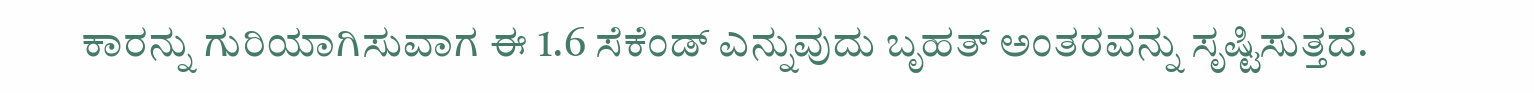ಕಾರನ್ನು ಗುರಿಯಾಗಿಸುವಾಗ ಈ 1.6 ಸೆಕೆಂಡ್ ಎನ್ನುವುದು ಬೃಹತ್ ಅಂತರವನ್ನು ಸೃಷ್ಟಿಸುತ್ತದೆ.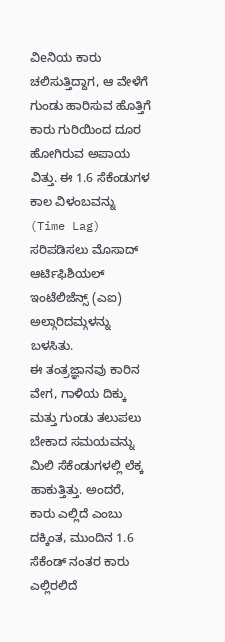ವಿeನಿಯ ಕಾರು ಚಲಿಸುತ್ತಿದ್ದಾಗ, ಆ ವೇಳೆಗೆ ಗುಂಡು ಹಾರಿಸುವ ಹೊತ್ತಿಗೆ ಕಾರು ಗುರಿಯಿಂದ ದೂರ ಹೋಗಿರುವ ಅಪಾಯ ವಿತ್ತು. ಈ 1.6 ಸೆಕೆಂಡುಗಳ ಕಾಲ ವಿಳಂಬವನ್ನು (Time Lag) ಸರಿಪಡಿಸಲು ಮೊಸಾದ್ ಆರ್ಟಿಫಿಶಿಯಲ್ ಇಂಟೆಲಿಜೆನ್ಸ್ (ಎಐ) ಅಲ್ಗಾರಿದಮ್ಗಳನ್ನು ಬಳಸಿತು.
ಈ ತಂತ್ರಜ್ಞಾನವು ಕಾರಿನ ವೇಗ, ಗಾಳಿಯ ದಿಕ್ಕು ಮತ್ತು ಗುಂಡು ತಲುಪಲು ಬೇಕಾದ ಸಮಯವನ್ನು ಮಿಲಿ ಸೆಕೆಂಡುಗಳಲ್ಲಿ ಲೆಕ್ಕ ಹಾಕುತ್ತಿತ್ತು. ಅಂದರೆ, ಕಾರು ಎಲ್ಲಿದೆ ಎಂಬು ದಕ್ಕಿಂತ, ಮುಂದಿನ 1.6 ಸೆಕೆಂಡ್ ನಂತರ ಕಾರು ಎಲ್ಲಿರಲಿದೆ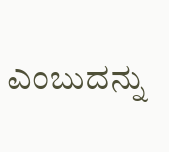ಎಂಬುದನ್ನು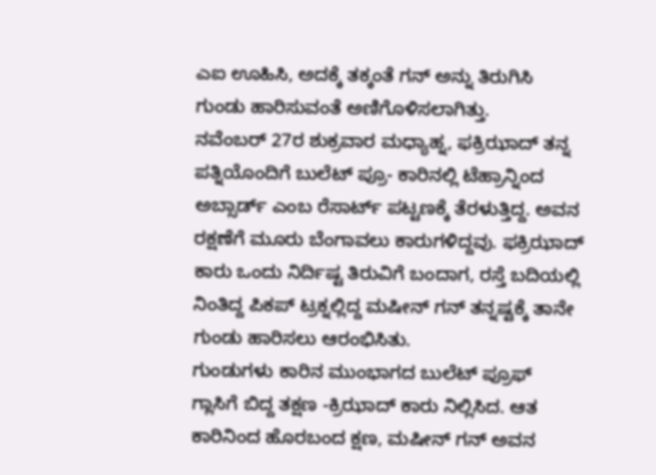ಎಐ ಊಹಿಸಿ, ಅದಕ್ಕೆ ತಕ್ಕಂತೆ ಗನ್ ಅನ್ನು ತಿರುಗಿಸಿ ಗುಂಡು ಹಾರಿಸುವಂತೆ ಅಣಿಗೊಳಿಸಲಾಗಿತ್ತು.
ನವೆಂಬರ್ 27ರ ಶುಕ್ರವಾರ ಮಧ್ಯಾಹ್ನ, ಫಕ್ರಿಝಾದ್ ತನ್ನ ಪತ್ನಿಯೊಂದಿಗೆ ಬುಲೆಟ್ ಪ್ರೂ- ಕಾರಿನಲ್ಲಿ ಟೆಹ್ರಾನ್ನಿಂದ ಅಬ್ಸಾರ್ಡ್ ಎಂಬ ರೆಸಾರ್ಟ್ ಪಟ್ಟಣಕ್ಕೆ ತೆರಳುತ್ತಿದ್ದ. ಅವನ ರಕ್ಷಣೆಗೆ ಮೂರು ಬೆಂಗಾವಲು ಕಾರುಗಳಿದ್ದವು. ಫಕ್ರಿಝಾದ್ ಕಾರು ಒಂದು ನಿರ್ದಿಷ್ಟ ತಿರುವಿಗೆ ಬಂದಾಗ, ರಸ್ತೆ ಬದಿಯಲ್ಲಿ ನಿಂತಿದ್ದ ಪಿಕಪ್ ಟ್ರಕ್ನಲ್ಲಿದ್ದ ಮಷೀನ್ ಗನ್ ತನ್ನಷ್ಟಕ್ಕೆ ತಾನೇ ಗುಂಡು ಹಾರಿಸಲು ಆರಂಭಿಸಿತು.
ಗುಂಡುಗಳು ಕಾರಿನ ಮುಂಭಾಗದ ಬುಲೆಟ್ ಪ್ರೂಫ್ ಗ್ಲಾಸಿಗೆ ಬಿದ್ದ ತಕ್ಷಣ -ಕ್ರಿಝಾದ್ ಕಾರು ನಿಲ್ಲಿಸಿದ. ಆತ ಕಾರಿನಿಂದ ಹೊರಬಂದ ಕ್ಷಣ, ಮಷೀನ್ ಗನ್ ಅವನ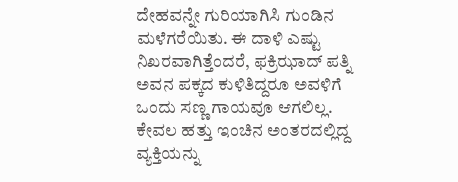ದೇಹವನ್ನೇ ಗುರಿಯಾಗಿಸಿ ಗುಂಡಿನ ಮಳೆಗರೆಯಿತು. ಈ ದಾಳಿ ಎಷ್ಟು ನಿಖರವಾಗಿತ್ತೆಂದರೆ, ಫಕ್ರಿಝಾದ್ ಪತ್ನಿ ಅವನ ಪಕ್ಕದ ಕುಳಿತಿದ್ದರೂ ಅವಳಿಗೆ ಒಂದು ಸಣ್ಣ ಗಾಯವೂ ಆಗಲಿಲ್ಲ.
ಕೇವಲ ಹತ್ತು ಇಂಚಿನ ಅಂತರದಲ್ಲಿದ್ದ ವ್ಯಕ್ತಿಯನ್ನು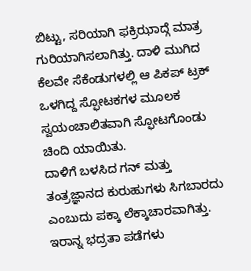ಬಿಟ್ಟು, ಸರಿಯಾಗಿ ಫಕ್ರಿಝಾದ್ಗೆ ಮಾತ್ರ ಗುರಿಯಾಗಿಸಲಾಗಿತ್ತು. ದಾಳಿ ಮುಗಿದ ಕೆಲವೇ ಸೆಕೆಂಡುಗಳಲ್ಲಿ ಆ ಪಿಕಪ್ ಟ್ರಕ್ ಒಳಗಿದ್ದ ಸ್ಫೋಟಕಗಳ ಮೂಲಕ ಸ್ವಯಂಚಾಲಿತವಾಗಿ ಸ್ಫೋಟಗೊಂಡು ಚಿಂದಿ ಯಾಯಿತು.
ದಾಳಿಗೆ ಬಳಸಿದ ಗನ್ ಮತ್ತು ತಂತ್ರಜ್ಞಾನದ ಕುರುಹುಗಳು ಸಿಗಬಾರದು ಎಂಬುದು ಪಕ್ಕಾ ಲೆಕ್ಕಾಚಾರವಾಗಿತ್ತು. ಇರಾನ್ನ ಭದ್ರತಾ ಪಡೆಗಳು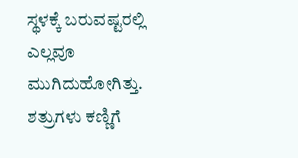ಸ್ಥಳಕ್ಕೆ ಬರುವಷ್ಟರಲ್ಲಿ ಎಲ್ಲವೂ ಮುಗಿದುಹೋಗಿತ್ತು. ಶತ್ರುಗಳು ಕಣ್ಣಿಗೆ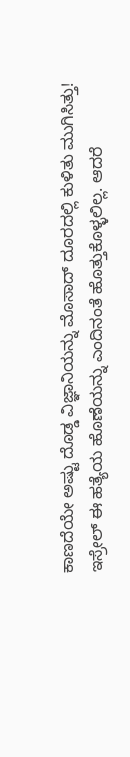ಕಾಣದೆಯೇ ಅಷ್ಟು ದೊಡ್ಡ ವಿಜ್ಞಾನಿಯನ್ನು ಮೊಸಾದ್ ದೂರದಲ್ಲಿ ಕುಳಿತು ಮುಗಿಸಿತ್ತು!
ಇಸ್ರೇಲ್ ಈ ಹತ್ಯೆಯ ಹೊಣೆಯನ್ನು ಎಂದಿನಂತೆ ಹೊತ್ತುಕೊಳ್ಳಲಿಲ್ಲ. ಆದರೆ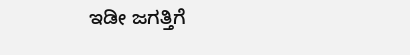ಇಡೀ ಜಗತ್ತಿಗೆ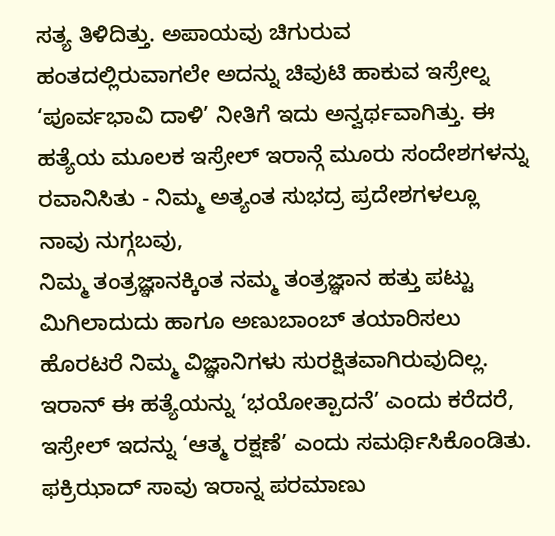ಸತ್ಯ ತಿಳಿದಿತ್ತು. ಅಪಾಯವು ಚಿಗುರುವ ಹಂತದಲ್ಲಿರುವಾಗಲೇ ಅದನ್ನು ಚಿವುಟಿ ಹಾಕುವ ಇಸ್ರೇಲ್ನ ‘ಪೂರ್ವಭಾವಿ ದಾಳಿ’ ನೀತಿಗೆ ಇದು ಅನ್ವರ್ಥವಾಗಿತ್ತು. ಈ ಹತ್ಯೆಯ ಮೂಲಕ ಇಸ್ರೇಲ್ ಇರಾನ್ಗೆ ಮೂರು ಸಂದೇಶಗಳನ್ನು ರವಾನಿಸಿತು - ನಿಮ್ಮ ಅತ್ಯಂತ ಸುಭದ್ರ ಪ್ರದೇಶಗಳಲ್ಲೂ ನಾವು ನುಗ್ಗಬವು,
ನಿಮ್ಮ ತಂತ್ರಜ್ಞಾನಕ್ಕಿಂತ ನಮ್ಮ ತಂತ್ರಜ್ಞಾನ ಹತ್ತು ಪಟ್ಟು ಮಿಗಿಲಾದುದು ಹಾಗೂ ಅಣುಬಾಂಬ್ ತಯಾರಿಸಲು ಹೊರಟರೆ ನಿಮ್ಮ ವಿಜ್ಞಾನಿಗಳು ಸುರಕ್ಷಿತವಾಗಿರುವುದಿಲ್ಲ. ಇರಾನ್ ಈ ಹತ್ಯೆಯನ್ನು ‘ಭಯೋತ್ಪಾದನೆ’ ಎಂದು ಕರೆದರೆ, ಇಸ್ರೇಲ್ ಇದನ್ನು ‘ಆತ್ಮ ರಕ್ಷಣೆ’ ಎಂದು ಸಮರ್ಥಿಸಿಕೊಂಡಿತು. ಫಕ್ರಿಝಾದ್ ಸಾವು ಇರಾನ್ನ ಪರಮಾಣು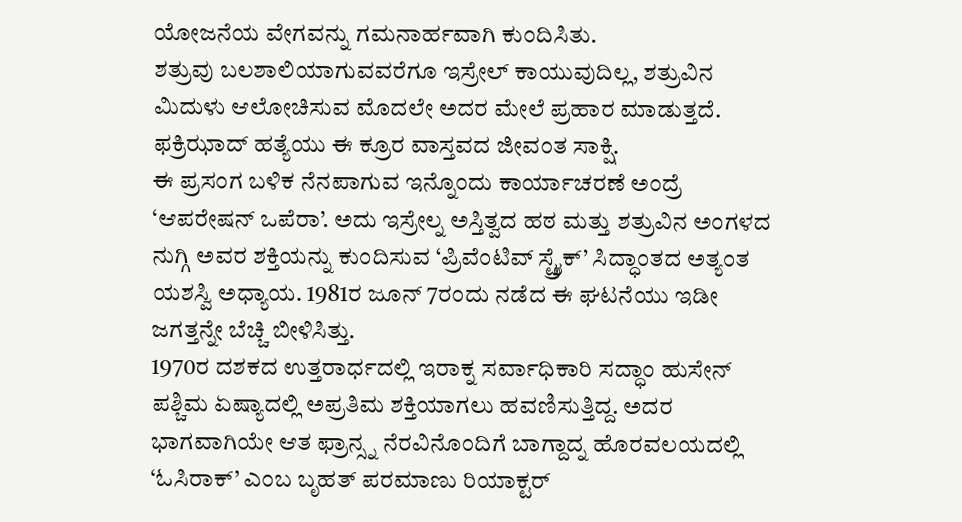ಯೋಜನೆಯ ವೇಗವನ್ನು ಗಮನಾರ್ಹವಾಗಿ ಕುಂದಿಸಿತು.
ಶತ್ರುವು ಬಲಶಾಲಿಯಾಗುವವರೆಗೂ ಇಸ್ರೇಲ್ ಕಾಯುವುದಿಲ್ಲ, ಶತ್ರುವಿನ ಮಿದುಳು ಆಲೋಚಿಸುವ ಮೊದಲೇ ಅದರ ಮೇಲೆ ಪ್ರಹಾರ ಮಾಡುತ್ತದೆ. ಫಕ್ರಿಝಾದ್ ಹತ್ಯೆಯು ಈ ಕ್ರೂರ ವಾಸ್ತವದ ಜೀವಂತ ಸಾಕ್ಷಿ.
ಈ ಪ್ರಸಂಗ ಬಳಿಕ ನೆನಪಾಗುವ ಇನ್ನೊಂದು ಕಾರ್ಯಾಚರಣೆ ಅಂದ್ರೆ ‘ಆಪರೇಷನ್ ಒಪೆರಾ’. ಅದು ಇಸ್ರೇಲ್ನ ಅಸ್ತಿತ್ವದ ಹಠ ಮತ್ತು ಶತ್ರುವಿನ ಅಂಗಳದ ನುಗ್ಗಿ ಅವರ ಶಕ್ತಿಯನ್ನು ಕುಂದಿಸುವ ‘ಪ್ರಿವೆಂಟಿವ್ ಸ್ಟ್ರೈಕ್’ ಸಿದ್ಧಾಂತದ ಅತ್ಯಂತ ಯಶಸ್ವಿ ಅಧ್ಯಾಯ. 1981ರ ಜೂನ್ 7ರಂದು ನಡೆದ ಈ ಘಟನೆಯು ಇಡೀ ಜಗತ್ತನ್ನೇ ಬೆಚ್ಚಿ ಬೀಳಿಸಿತ್ತು.
1970ರ ದಶಕದ ಉತ್ತರಾರ್ಧದಲ್ಲಿ ಇರಾಕ್ನ ಸರ್ವಾಧಿಕಾರಿ ಸದ್ಧಾಂ ಹುಸೇನ್ ಪಶ್ಚಿಮ ಏಷ್ಯಾದಲ್ಲಿ ಅಪ್ರತಿಮ ಶಕ್ತಿಯಾಗಲು ಹವಣಿಸುತ್ತಿದ್ದ. ಅದರ ಭಾಗವಾಗಿಯೇ ಆತ ಫ್ರಾನ್ಸ್ನ ನೆರವಿನೊಂದಿಗೆ ಬಾಗ್ದಾದ್ನ ಹೊರವಲಯದಲ್ಲಿ ‘ಓಸಿರಾಕ್’ ಎಂಬ ಬೃಹತ್ ಪರಮಾಣು ರಿಯಾಕ್ಟರ್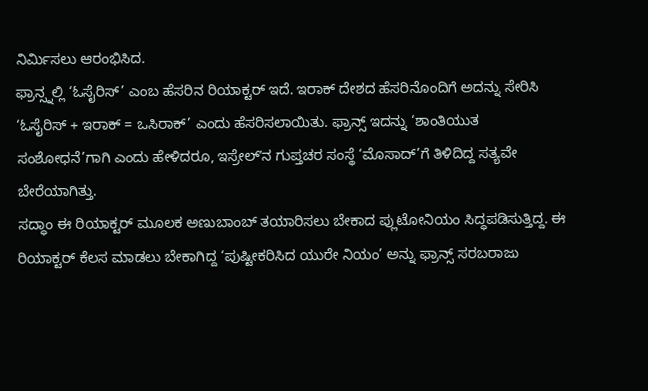ನಿರ್ಮಿಸಲು ಆರಂಭಿಸಿದ.
ಫ್ರಾನ್ಸ್ನಲ್ಲಿ ‘ಓಸೈರಿಸ್’ ಎಂಬ ಹೆಸರಿನ ರಿಯಾಕ್ಟರ್ ಇದೆ. ಇರಾಕ್ ದೇಶದ ಹೆಸರಿನೊಂದಿಗೆ ಅದನ್ನು ಸೇರಿಸಿ ‘ಓಸೈರಿಸ್ + ಇರಾಕ್ = ಒಸಿರಾಕ್’ ಎಂದು ಹೆಸರಿಸಲಾಯಿತು. ಫ್ರಾನ್ಸ್ ಇದನ್ನು ‘ಶಾಂತಿಯುತ ಸಂಶೋಧನೆ’ಗಾಗಿ ಎಂದು ಹೇಳಿದರೂ, ಇಸ್ರೇಲ್ʼನ ಗುಪ್ತಚರ ಸಂಸ್ಥೆ ‘ಮೊಸಾದ್’ಗೆ ತಿಳಿದಿದ್ದ ಸತ್ಯವೇ ಬೇರೆಯಾಗಿತ್ತು.
ಸದ್ಧಾಂ ಈ ರಿಯಾಕ್ಟರ್ ಮೂಲಕ ಅಣುಬಾಂಬ್ ತಯಾರಿಸಲು ಬೇಕಾದ ಪ್ಲುಟೋನಿಯಂ ಸಿದ್ಧಪಡಿಸುತ್ತಿದ್ದ. ಈ ರಿಯಾಕ್ಟರ್ ಕೆಲಸ ಮಾಡಲು ಬೇಕಾಗಿದ್ದ ‘ಪುಷ್ಟೀಕರಿಸಿದ ಯುರೇ ನಿಯಂ’ ಅನ್ನು ಫ್ರಾನ್ಸ್ ಸರಬರಾಜು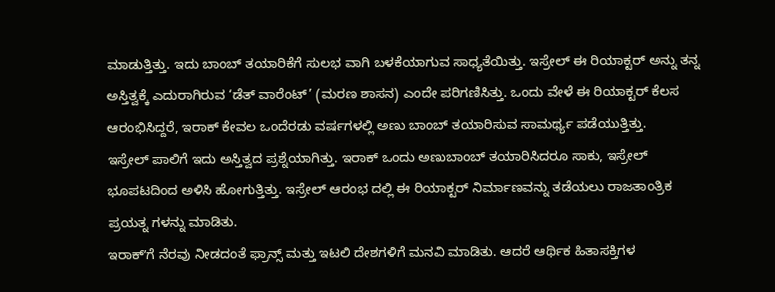ಮಾಡುತ್ತಿತ್ತು. ಇದು ಬಾಂಬ್ ತಯಾರಿಕೆಗೆ ಸುಲಭ ವಾಗಿ ಬಳಕೆಯಾಗುವ ಸಾಧ್ಯತೆಯಿತ್ತು. ಇಸ್ರೇಲ್ ಈ ರಿಯಾಕ್ಟರ್ ಅನ್ನು ತನ್ನ ಅಸ್ತಿತ್ವಕ್ಕೆ ಎದುರಾಗಿರುವ ‘ಡೆತ್ ವಾರೆಂಟ್’ (ಮರಣ ಶಾಸನ) ಎಂದೇ ಪರಿಗಣಿಸಿತ್ತು. ಒಂದು ವೇಳೆ ಈ ರಿಯಾಕ್ಟರ್ ಕೆಲಸ ಆರಂಭಿಸಿದ್ದರೆ, ಇರಾಕ್ ಕೇವಲ ಒಂದೆರಡು ವರ್ಷಗಳಲ್ಲಿ ಅಣು ಬಾಂಬ್ ತಯಾರಿಸುವ ಸಾಮರ್ಥ್ಯ ಪಡೆಯುತ್ತಿತ್ತು.
ಇಸ್ರೇಲ್ ಪಾಲಿಗೆ ಇದು ಅಸ್ತಿತ್ವದ ಪ್ರಶ್ನೆಯಾಗಿತ್ತು. ಇರಾಕ್ ಒಂದು ಅಣುಬಾಂಬ್ ತಯಾರಿಸಿದರೂ ಸಾಕು, ಇಸ್ರೇಲ್ ಭೂಪಟದಿಂದ ಅಳಿಸಿ ಹೋಗುತ್ತಿತ್ತು. ಇಸ್ರೇಲ್ ಆರಂಭ ದಲ್ಲಿ ಈ ರಿಯಾಕ್ಟರ್ ನಿರ್ಮಾಣವನ್ನು ತಡೆಯಲು ರಾಜತಾಂತ್ರಿಕ ಪ್ರಯತ್ನ ಗಳನ್ನು ಮಾಡಿತು.
ಇರಾಕ್ʼಗೆ ನೆರವು ನೀಡದಂತೆ ಫ್ರಾನ್ಸ್ ಮತ್ತು ಇಟಲಿ ದೇಶಗಳಿಗೆ ಮನವಿ ಮಾಡಿತು. ಆದರೆ ಆರ್ಥಿಕ ಹಿತಾಸಕ್ತಿಗಳ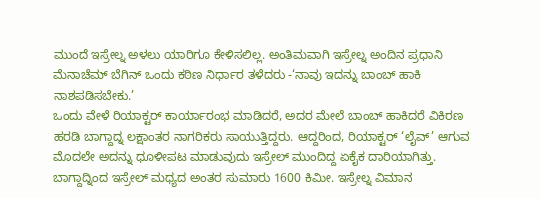ಮುಂದೆ ಇಸ್ರೇಲ್ನ ಅಳಲು ಯಾರಿಗೂ ಕೇಳಿಸಲಿಲ್ಲ. ಅಂತಿಮವಾಗಿ ಇಸ್ರೇಲ್ನ ಅಂದಿನ ಪ್ರಧಾನಿ ಮೆನಾಚೆಮ್ ಬೆಗಿನ್ ಒಂದು ಕಠಿಣ ನಿರ್ಧಾರ ತಳೆದರು -‘ನಾವು ಇದನ್ನು ಬಾಂಬ್ ಹಾಕಿ ನಾಶಪಡಿಸಬೇಕು.’
ಒಂದು ವೇಳೆ ರಿಯಾಕ್ಟರ್ ಕಾರ್ಯಾರಂಭ ಮಾಡಿದರೆ, ಅದರ ಮೇಲೆ ಬಾಂಬ್ ಹಾಕಿದರೆ ವಿಕಿರಣ ಹರಡಿ ಬಾಗ್ದಾದ್ನ ಲಕ್ಷಾಂತರ ನಾಗರಿಕರು ಸಾಯುತ್ತಿದ್ದರು. ಆದ್ದರಿಂದ, ರಿಯಾಕ್ಟರ್ ‘ಲೈವ್’ ಆಗುವ ಮೊದಲೇ ಅದನ್ನು ಧೂಳೀಪಟ ಮಾಡುವುದು ಇಸ್ರೇಲ್ ಮುಂದಿದ್ದ ಏಕೈಕ ದಾರಿಯಾಗಿತ್ತು.
ಬಾಗ್ದಾದ್ನಿಂದ ಇಸ್ರೇಲ್ ಮಧ್ಯದ ಅಂತರ ಸುಮಾರು 1600 ಕಿಮೀ. ಇಸ್ರೇಲ್ನ ವಿಮಾನ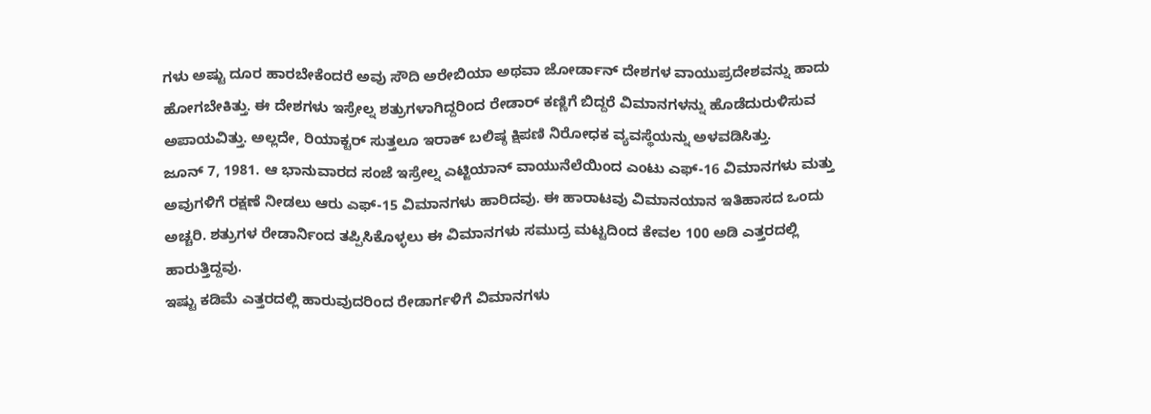ಗಳು ಅಷ್ಟು ದೂರ ಹಾರಬೇಕೆಂದರೆ ಅವು ಸೌದಿ ಅರೇಬಿಯಾ ಅಥವಾ ಜೋರ್ಡಾನ್ ದೇಶಗಳ ವಾಯುಪ್ರದೇಶವನ್ನು ಹಾದು ಹೋಗಬೇಕಿತ್ತು. ಈ ದೇಶಗಳು ಇಸ್ರೇಲ್ನ ಶತ್ರುಗಳಾಗಿದ್ದರಿಂದ ರೇಡಾರ್ ಕಣ್ಣಿಗೆ ಬಿದ್ದರೆ ವಿಮಾನಗಳನ್ನು ಹೊಡೆದುರುಳಿಸುವ ಅಪಾಯವಿತ್ತು. ಅಲ್ಲದೇ, ರಿಯಾಕ್ಟರ್ ಸುತ್ತಲೂ ಇರಾಕ್ ಬಲಿಷ್ಠ ಕ್ಷಿಪಣಿ ನಿರೋಧಕ ವ್ಯವಸ್ಥೆಯನ್ನು ಅಳವಡಿಸಿತ್ತು.
ಜೂನ್ 7, 1981. ಆ ಭಾನುವಾರದ ಸಂಜೆ ಇಸ್ರೇಲ್ನ ಎಟ್ಜಿಯಾನ್ ವಾಯುನೆಲೆಯಿಂದ ಎಂಟು ಎಫ್-16 ವಿಮಾನಗಳು ಮತ್ತು ಅವುಗಳಿಗೆ ರಕ್ಷಣೆ ನೀಡಲು ಆರು ಎಫ್-15 ವಿಮಾನಗಳು ಹಾರಿದವು. ಈ ಹಾರಾಟವು ವಿಮಾನಯಾನ ಇತಿಹಾಸದ ಒಂದು ಅಚ್ಚರಿ. ಶತ್ರುಗಳ ರೇಡಾರ್ನಿಂದ ತಪ್ಪಿಸಿಕೊಳ್ಳಲು ಈ ವಿಮಾನಗಳು ಸಮುದ್ರ ಮಟ್ಟದಿಂದ ಕೇವಲ 100 ಅಡಿ ಎತ್ತರದಲ್ಲಿ ಹಾರುತ್ತಿದ್ದವು.
ಇಷ್ಟು ಕಡಿಮೆ ಎತ್ತರದಲ್ಲಿ ಹಾರುವುದರಿಂದ ರೇಡಾರ್ಗಳಿಗೆ ವಿಮಾನಗಳು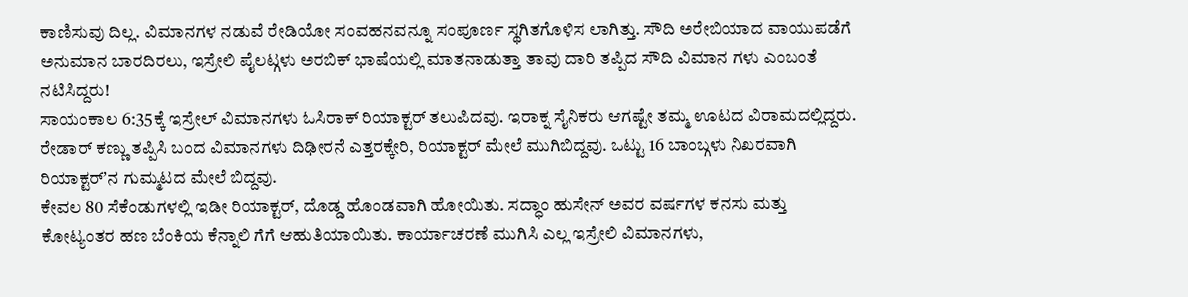ಕಾಣಿಸುವು ದಿಲ್ಲ. ವಿಮಾನಗಳ ನಡುವೆ ರೇಡಿಯೋ ಸಂವಹನವನ್ನೂ ಸಂಪೂರ್ಣ ಸ್ಥಗಿತಗೊಳಿಸ ಲಾಗಿತ್ತು. ಸೌದಿ ಅರೇಬಿಯಾದ ವಾಯುಪಡೆಗೆ ಅನುಮಾನ ಬಾರದಿರಲು, ಇಸ್ರೇಲಿ ಪೈಲಟ್ಗಳು ಅರಬಿಕ್ ಭಾಷೆಯಲ್ಲಿ ಮಾತನಾಡುತ್ತಾ ತಾವು ದಾರಿ ತಪ್ಪಿದ ಸೌದಿ ವಿಮಾನ ಗಳು ಎಂಬಂತೆ ನಟಿಸಿದ್ದರು!
ಸಾಯಂಕಾಲ 6:35ಕ್ಕೆ ಇಸ್ರೇಲ್ ವಿಮಾನಗಳು ಓಸಿರಾಕ್ ರಿಯಾಕ್ಟರ್ ತಲುಪಿದವು. ಇರಾಕ್ನ ಸೈನಿಕರು ಆಗಷ್ಟೇ ತಮ್ಮ ಊಟದ ವಿರಾಮದಲ್ಲಿದ್ದರು. ರೇಡಾರ್ ಕಣ್ಣು ತಪ್ಪಿಸಿ ಬಂದ ವಿಮಾನಗಳು ದಿಢೀರನೆ ಎತ್ತರಕ್ಕೇರಿ, ರಿಯಾಕ್ಟರ್ ಮೇಲೆ ಮುಗಿಬಿದ್ದವು. ಒಟ್ಟು 16 ಬಾಂಬ್ಗಳು ನಿಖರವಾಗಿ ರಿಯಾಕ್ಟರ್ʼನ ಗುಮ್ಮಟದ ಮೇಲೆ ಬಿದ್ದವು.
ಕೇವಲ 80 ಸೆಕೆಂಡುಗಳಲ್ಲಿ ಇಡೀ ರಿಯಾಕ್ಟರ್, ದೊಡ್ಡ ಹೊಂಡವಾಗಿ ಹೋಯಿತು. ಸದ್ಧಾಂ ಹುಸೇನ್ ಅವರ ವರ್ಷಗಳ ಕನಸು ಮತ್ತು ಕೋಟ್ಯಂತರ ಹಣ ಬೆಂಕಿಯ ಕೆನ್ನಾಲಿ ಗೆಗೆ ಆಹುತಿಯಾಯಿತು. ಕಾರ್ಯಾಚರಣೆ ಮುಗಿಸಿ ಎಲ್ಲ ಇಸ್ರೇಲಿ ವಿಮಾನಗಳು,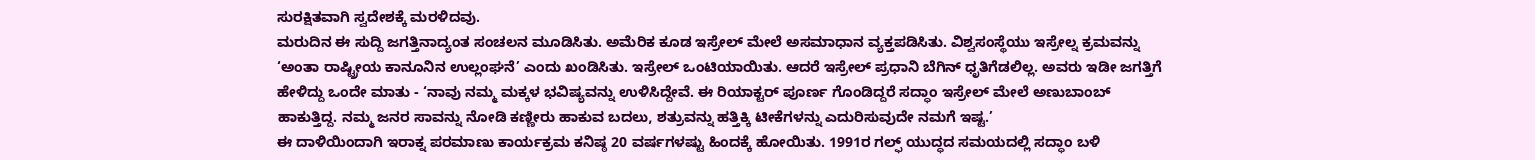ಸುರಕ್ಷಿತವಾಗಿ ಸ್ವದೇಶಕ್ಕೆ ಮರಳಿದವು.
ಮರುದಿನ ಈ ಸುದ್ದಿ ಜಗತ್ತಿನಾದ್ಯಂತ ಸಂಚಲನ ಮೂಡಿಸಿತು. ಅಮೆರಿಕ ಕೂಡ ಇಸ್ರೇಲ್ ಮೇಲೆ ಅಸಮಾಧಾನ ವ್ಯಕ್ತಪಡಿಸಿತು. ವಿಶ್ವಸಂಸ್ಥೆಯು ಇಸ್ರೇಲ್ನ ಕ್ರಮವನ್ನು ‘ಅಂತಾ ರಾಷ್ಟ್ರೀಯ ಕಾನೂನಿನ ಉಲ್ಲಂಘನೆ’ ಎಂದು ಖಂಡಿಸಿತು. ಇಸ್ರೇಲ್ ಒಂಟಿಯಾಯಿತು. ಆದರೆ ಇಸ್ರೇಲ್ ಪ್ರಧಾನಿ ಬೆಗಿನ್ ಧೃತಿಗೆಡಲಿಲ್ಲ. ಅವರು ಇಡೀ ಜಗತ್ತಿಗೆ ಹೇಳಿದ್ದು ಒಂದೇ ಮಾತು - ‘ನಾವು ನಮ್ಮ ಮಕ್ಕಳ ಭವಿಷ್ಯವನ್ನು ಉಳಿಸಿದ್ದೇವೆ. ಈ ರಿಯಾಕ್ಟರ್ ಪೂರ್ಣ ಗೊಂಡಿದ್ದರೆ ಸದ್ಧಾಂ ಇಸ್ರೇಲ್ ಮೇಲೆ ಅಣುಬಾಂಬ್ ಹಾಕುತ್ತಿದ್ದ. ನಮ್ಮ ಜನರ ಸಾವನ್ನು ನೋಡಿ ಕಣ್ಣೀರು ಹಾಕುವ ಬದಲು, ಶತ್ರುವನ್ನು ಹತ್ತಿಕ್ಕಿ ಟೀಕೆಗಳನ್ನು ಎದುರಿಸುವುದೇ ನಮಗೆ ಇಷ್ಟ.’
ಈ ದಾಳಿಯಿಂದಾಗಿ ಇರಾಕ್ನ ಪರಮಾಣು ಕಾರ್ಯಕ್ರಮ ಕನಿಷ್ಠ 20 ವರ್ಷಗಳಷ್ಟು ಹಿಂದಕ್ಕೆ ಹೋಯಿತು. 1991ರ ಗಲ್ಫ್ ಯುದ್ಧದ ಸಮಯದಲ್ಲಿ ಸದ್ಧಾಂ ಬಳಿ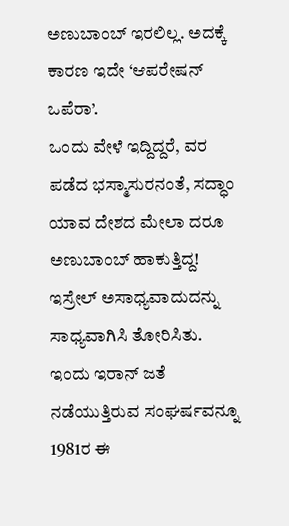ಅಣುಬಾಂಬ್ ಇರಲಿಲ್ಲ. ಅದಕ್ಕೆ ಕಾರಣ ಇದೇ ‘ಆಪರೇಷನ್ ಒಪೆರಾ’.
ಒಂದು ವೇಳೆ ಇದ್ದಿದ್ದರೆ, ವರ ಪಡೆದ ಭಸ್ಮಾಸುರನಂತೆ, ಸದ್ಧಾಂ ಯಾವ ದೇಶದ ಮೇಲಾ ದರೂ ಅಣುಬಾಂಬ್ ಹಾಕುತ್ತಿದ್ದ! ಇಸ್ರೇಲ್ ಅಸಾಧ್ಯವಾದುದನ್ನು ಸಾಧ್ಯವಾಗಿಸಿ ತೋರಿಸಿತು. ಇಂದು ಇರಾನ್ ಜತೆ ನಡೆಯುತ್ತಿರುವ ಸಂಘರ್ಷವನ್ನೂ 1981ರ ಈ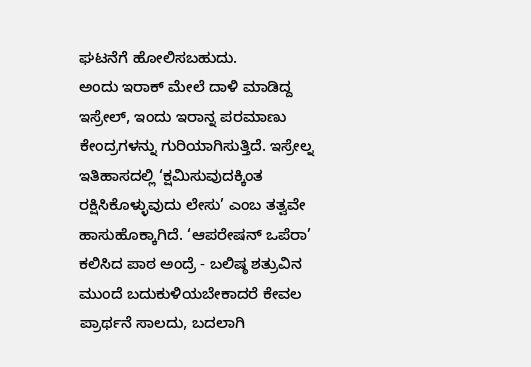ಘಟನೆಗೆ ಹೋಲಿಸಬಹುದು.
ಅಂದು ಇರಾಕ್ ಮೇಲೆ ದಾಳಿ ಮಾಡಿದ್ದ ಇಸ್ರೇಲ್, ಇಂದು ಇರಾನ್ನ ಪರಮಾಣು ಕೇಂದ್ರಗಳನ್ನು ಗುರಿಯಾಗಿಸುತ್ತಿದೆ. ಇಸ್ರೇಲ್ನ ಇತಿಹಾಸದಲ್ಲಿ ‘ಕ್ಷಮಿಸುವುದಕ್ಕಿಂತ ರಕ್ಷಿಸಿಕೊಳ್ಳುವುದು ಲೇಸು’ ಎಂಬ ತತ್ವವೇ ಹಾಸುಹೊಕ್ಕಾಗಿದೆ. ‘ಆಪರೇಷನ್ ಒಪೆರಾ’ ಕಲಿಸಿದ ಪಾಠ ಅಂದ್ರೆ - ಬಲಿಷ್ಠ ಶತ್ರುವಿನ ಮುಂದೆ ಬದುಕುಳಿಯಬೇಕಾದರೆ ಕೇವಲ ಪ್ರಾರ್ಥನೆ ಸಾಲದು, ಬದಲಾಗಿ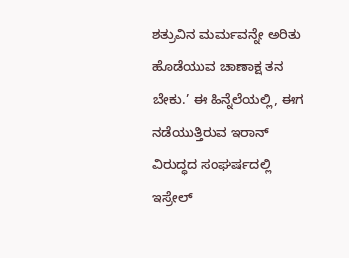ಶತ್ರುವಿನ ಮರ್ಮವನ್ನೇ ಅರಿತು ಹೊಡೆಯುವ ಚಾಣಾಕ್ಷ ತನ ಬೇಕು.’ ಈ ಹಿನ್ನೆಲೆಯಲ್ಲಿ, ಈಗ ನಡೆಯುತ್ತಿರುವ ಇರಾನ್ ವಿರುದ್ಧದ ಸಂಘರ್ಷದಲ್ಲಿ ಇಸ್ರೇಲ್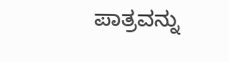ಪಾತ್ರವನ್ನು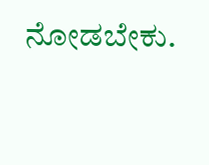ನೋಡಬೇಕು.